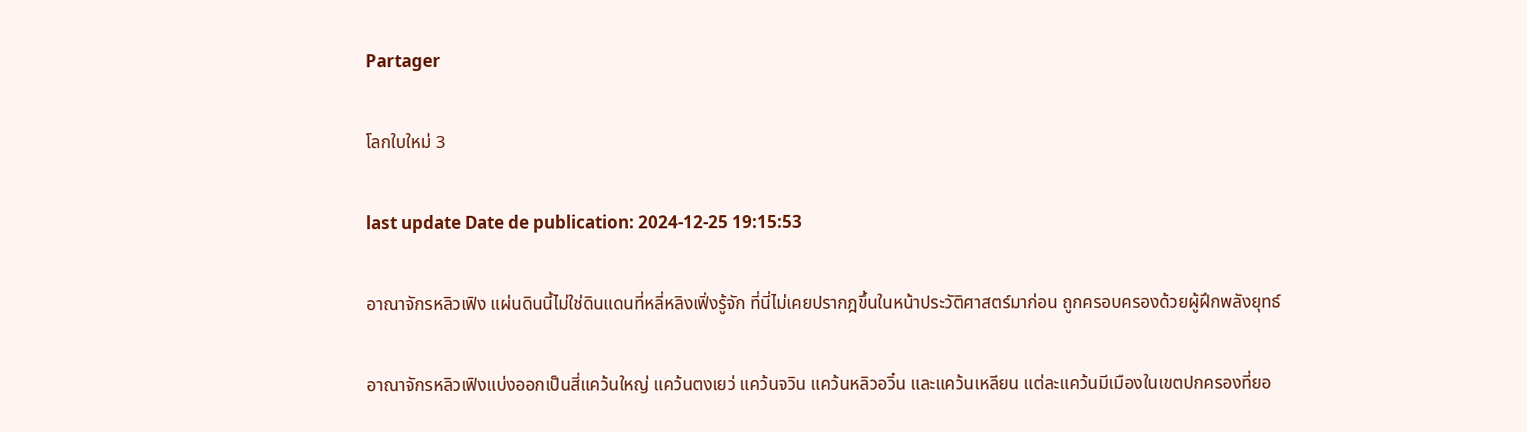Partager

โลกใบใหม่ 3

last update Date de publication: 2024-12-25 19:15:53

อาณาจักรหลิวเฟิง แผ่นดินนี้ไม่ใช่ดินแดนที่หลี่หลิงเฟิ่งรู้จัก ที่นี่ไม่เคยปรากฎขึ้นในหน้าประวัติศาสตร์มาก่อน ถูกครอบครองด้วยผู้ฝึกพลังยุทธ์

อาณาจักรหลิวเฟิงแบ่งออกเป็นสี่แคว้นใหญ่ แคว้นตงเยว่ แคว้นจวิน แคว้นหลิวอวิ๋น และแคว้นเหลียน แต่ละแคว้นมีเมืองในเขตปกครองที่ยอ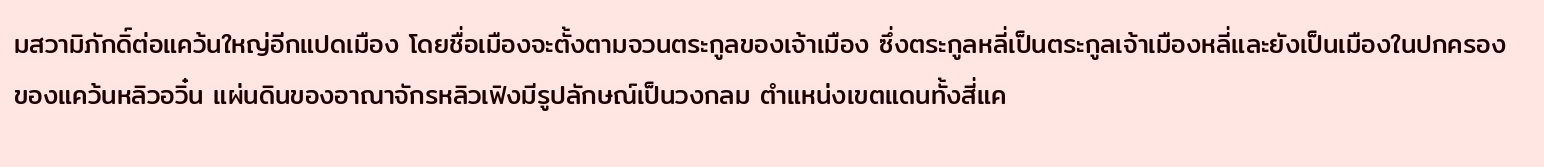มสวามิภักดิ์ต่อแคว้นใหญ่อีกแปดเมือง โดยชื่อเมืองจะตั้งตามจวนตระกูลของเจ้าเมือง ซึ่งตระกูลหลี่เป็นตระกูลเจ้าเมืองหลี่และยังเป็นเมืองในปกครองของแคว้นหลิวอวิ๋น แผ่นดินของอาณาจักรหลิวเฟิงมีรูปลักษณ์เป็นวงกลม ตำแหน่งเขตแดนทั้งสี่แค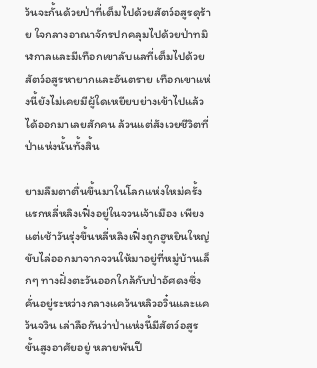ว้นจะกั้นด้วยป่าที่เต็มไปด้วยสัตว์อสูรดุร้าย ใจกลางอาณาจักรปกคลุมไปด้วยป่าทมิฬกาลและมีเทือกเขาลับแลที่เต็มไปด้วยสัตว์อสูรหายากและอันตราย เทือกเขาแห่งนี้ยังไม่เคยมีผู้ใดเหยียบย่างเข้าไปแล้วได้ออกมาเลยสักคน ล้วนแต่สังเวยชีวิตที่ป่าแห่งนั้นทั้งสิ้น

ยามลืมตาตื่นขึ้นมาในโลกแห่งใหม่ครั้งแรกหลี่หลิงเฟิ่งอยู่ในจวนเจ้าเมือง เพียงแต่เช้าวันรุ่งขึ้นหลี่หลิงเฟิ่งถูกฮูหยินใหญ่ขับไล่ออกมาจากจวนให้มาอยู่ที่หมู่บ้านเล็กๆ ทางฝั่งตะวันออกใกล้กับป่าอัศดงซึ่งคั่นอยู่ระหว่างกลางแคว้นหลิวอวิ๋นและแคว้นจวิน เล่าลือกันว่าป่าแห่งนี้มีสัตว์อสูรขั้นสูงอาศัยอยู่ หลายพันปี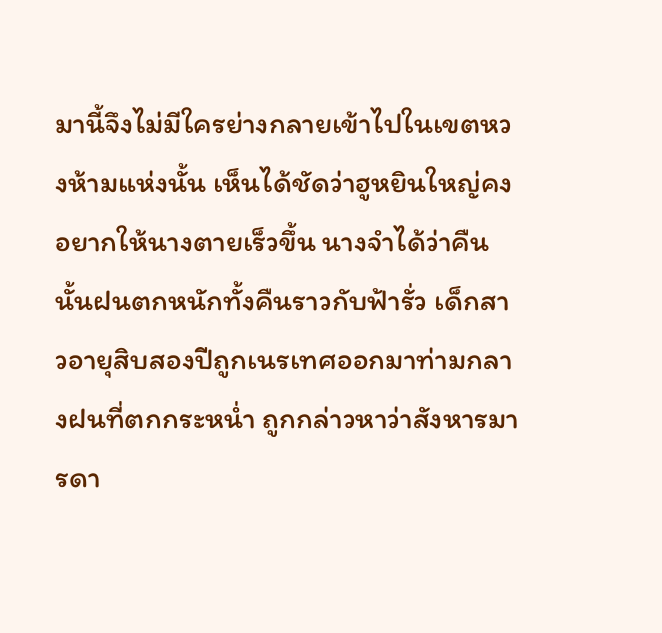มานี้จึงไม่มีใครย่างกลายเข้าไปในเขตหวงห้ามแห่งนั้น เห็นได้ชัดว่าฮูหยินใหญ่คงอยากให้นางตายเร็วขึ้น นางจำได้ว่าคืนนั้นฝนตกหนักทั้งคืนราวกับฟ้ารั่ว เด็กสาวอายุสิบสองปีถูกเนรเทศออกมาท่ามกลางฝนที่ตกกระหน่ำ ถูกกล่าวหาว่าสังหารมารดา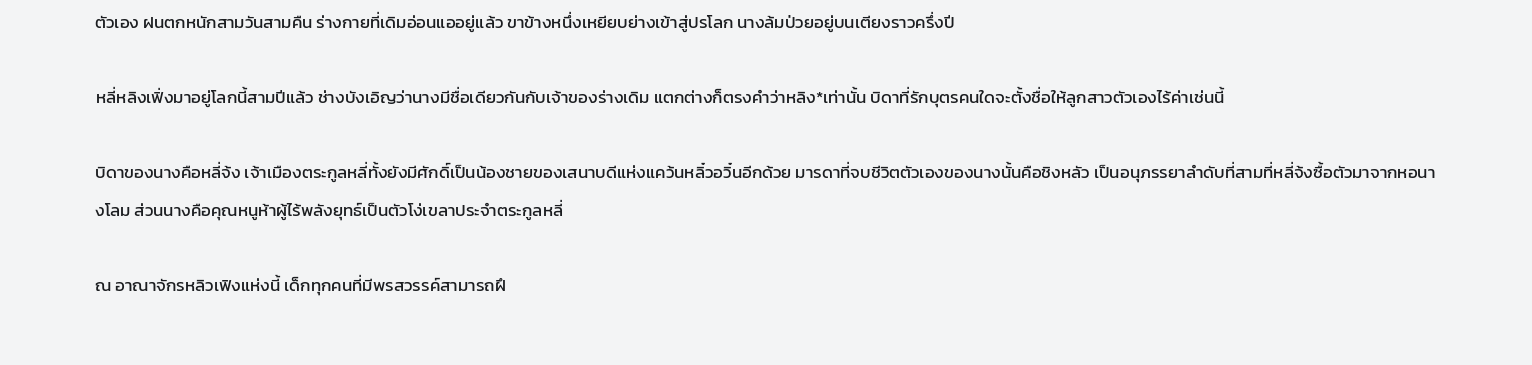ตัวเอง ฝนตกหนักสามวันสามคืน ร่างกายที่เดิมอ่อนแออยู่แล้ว ขาข้างหนึ่งเหยียบย่างเข้าสู่ปรโลก นางล้มป่วยอยู่บนเตียงราวครึ่งปี

หลี่หลิงเฟิ่งมาอยู่โลกนี้สามปีแล้ว ช่างบังเอิญว่านางมีชื่อเดียวกันกับเจ้าของร่างเดิม แตกต่างก็ตรงคำว่าหลิง*เท่านั้น บิดาที่รักบุตรคนใดจะตั้งชื่อให้ลูกสาวตัวเองไร้ค่าเช่นนี้

บิดาของนางคือหลี่จ้ง เจ้าเมืองตระกูลหลี่ทั้งยังมีศักดิ์เป็นน้องชายของเสนาบดีแห่งแคว้นหลิ๋วอวิ๋นอีกด้วย มารดาที่จบชีวิตตัวเองของนางนั้นคือชิงหลัว เป็นอนุภรรยาลำดับที่สามที่หลี่จ้งซื้อตัวมาจากหอนางโลม ส่วนนางคือคุณหนูห้าผู้ไร้พลังยุทธ์เป็นตัวโง่เขลาประจำตระกูลหลี่

ณ อาณาจักรหลิวเฟิงแห่งนี้ เด็กทุกคนที่มีพรสวรรค์สามารถฝึ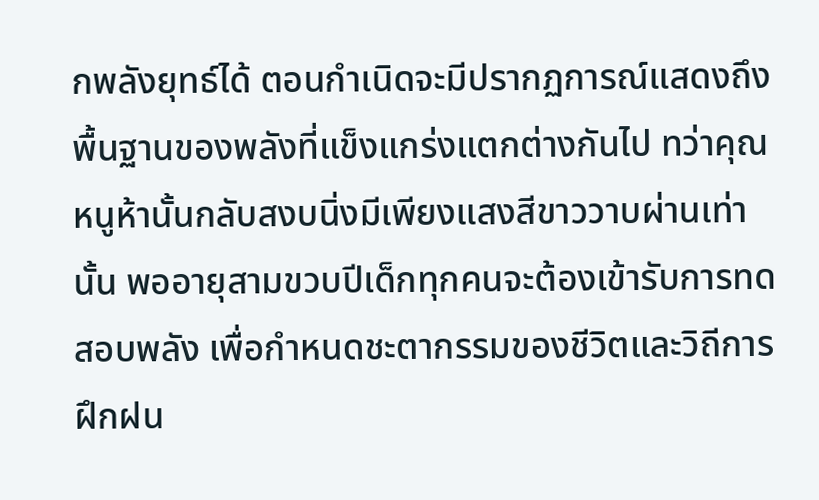กพลังยุทธ์ได้ ตอนกำเนิดจะมีปรากฏการณ์แสดงถึงพื้นฐานของพลังที่แข็งแกร่งแตกต่างกันไป ทว่าคุณหนูห้านั้นกลับสงบนิ่งมีเพียงแสงสีขาววาบผ่านเท่านั้น พออายุสามขวบปีเด็กทุกคนจะต้องเข้ารับการทดสอบพลัง เพื่อกำหนดชะตากรรมของชีวิตและวิถีการฝึกฝน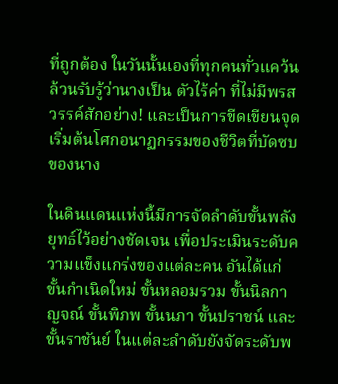ที่ถูกต้อง ในวันนั้นเองที่ทุกคนทั่วแคว้นล้วนรับรู้ว่านางเป็น ตัวไร้ค่า ที่ไม่มีพรสวรรค์สักอย่าง! และเป็นการขีดเขียนจุดเริ่มต้นโศกอนาฏกรรมของชีวิตที่บัดซบของนาง

ในดินแดนแห่งนี้มีการจัดลำดับขั้นพลังยุทธ์ไว้อย่างชัดเจน เพื่อประเมินระดับความแข็งแกร่งของแต่ละคน อันได้แก่ ขั้นกำเนิดใหม่ ขั้นหลอมรวม ขั้นนิลกาญจณ์ ขั้นพิภพ ขั้นนภา ขั้นปราชน์ และขั้นราชันย์ ในแต่ละลำดับยังจัดระดับพ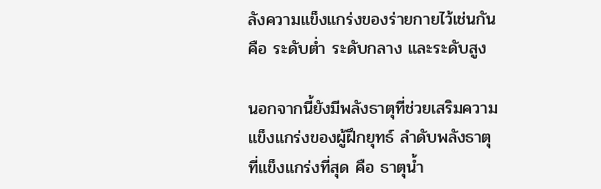ลังความแข็งแกร่งของร่ายกายไว้เช่นกัน คือ ระดับต่ำ ระดับกลาง และระดับสูง

นอกจากนี้ยังมีพลังธาตุที่ช่วยเสริมความแข็งแกร่งของผู้ฝึกยุทธ์ ลำดับพลังธาตุที่แข็งแกร่งที่สุด คือ ธาตุน้ำ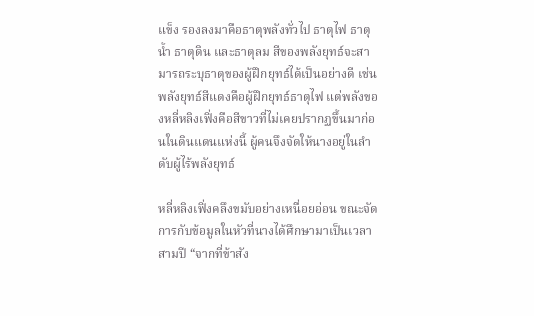แข็ง รองลงมาคือธาตุพลังทั่วไป ธาตุไฟ ธาตุน้ำ ธาตุดิน และธาตุลม สีของพลังยุทธ์จะสามารถระบุธาตุของผู้ฝึกยุทธ์ได้เป็นอย่างดี เช่นพลังยุทธ์สีแดงคือผู้ฝึกยุทธ์ธาตุไฟ แต่พลังของหลี่หลิงเฟิ่งคือสีขาวที่ไม่เคยปรากฏขึ้นมาก่อนในดินแดนแห่งนี้ ผู้คนจึงจัดให้นางอยู่ในลำดับผู้ไร้พลังยุทธ์

หลี่หลิงเฟิ่งคลึงขมับอย่างเหนื่อยอ่อน ขณะจัดการกับข้อมูลในหัวที่นางได้ศึกษามาเป็นเวลาสามปี “จากที่ข้าสัง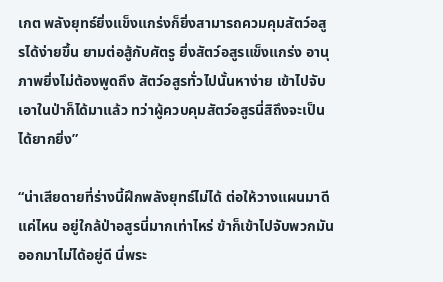เกต พลังยุทธ์ยิ่งแข็งแกร่งก็ยิ่งสามารถควมคุมสัตว์อสูรได้ง่ายขึ้น ยามต่อสู้กับศัตรู ยิ่งสัตว์อสูรแข็งแกร่ง อานุภาพยิ่งไม่ต้องพูดถึง สัตว์อสูรทั่วไปนั้นหาง่าย เข้าไปจับเอาในป่าก็ได้มาแล้ว ทว่าผู้ควบคุมสัตว์อสูรนี่สิถึงจะเป็นได้ยากยิ่ง”

“น่าเสียดายที่ร่างนี้ฝึกพลังยุทธ์ไม่ได้ ต่อให้วางแผนมาดีแค่ไหน อยู่ใกล้ป่าอสูรนี่มากเท่าไหร่ ข้าก็เข้าไปจับพวกมันออกมาไม่ได้อยู่ดี นี่พระ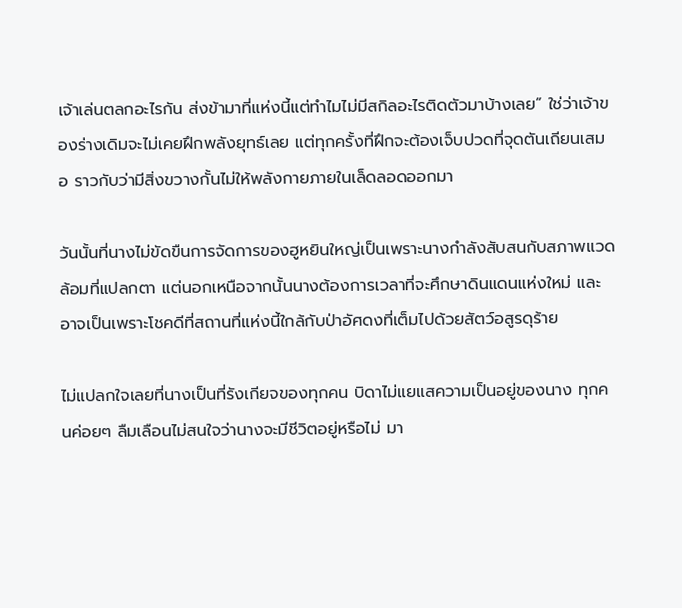เจ้าเล่นตลกอะไรกัน ส่งข้ามาที่แห่งนี้แต่ทำไมไม่มีสกิลอะไรติดตัวมาบ้างเลย” ใช่ว่าเจ้าของร่างเดิมจะไม่เคยฝึกพลังยุทธ์เลย แต่ทุกครั้งที่ฝึกจะต้องเจ็บปวดที่จุดตันเถียนเสมอ ราวกับว่ามีสิ่งขวางกั้นไม่ให้พลังกายภายในเล็ดลอดออกมา

วันนั้นที่นางไม่ขัดขืนการจัดการของฮูหยินใหญ่เป็นเพราะนางกำลังสับสนกับสภาพแวดล้อมที่แปลกตา แต่นอกเหนือจากนั้นนางต้องการเวลาที่จะศึกษาดินแดนแห่งใหม่ และอาจเป็นเพราะโชคดีที่สถานที่แห่งนี้ใกล้กับป่าอัศดงที่เต็มไปด้วยสัตว์อสูรดุร้าย

ไม่แปลกใจเลยที่นางเป็นที่รังเกียจของทุกคน บิดาไม่แยแสความเป็นอยู่ของนาง ทุกคนค่อยๆ ลืมเลือนไม่สนใจว่านางจะมีชีวิตอยู่หรือไม่ มา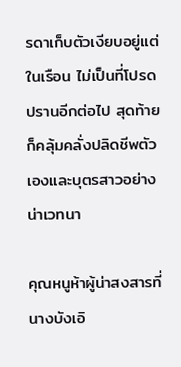รดาเก็บตัวเงียบอยู่แต่ในเรือน ไม่เป็นที่โปรดปรานอีกต่อไป สุดท้ายก็คลุ้มคลั่งปลิดชีพตัวเองและบุตรสาวอย่างน่าเวทนา

คุณหนูห้าผู้น่าสงสารที่นางบังเอิ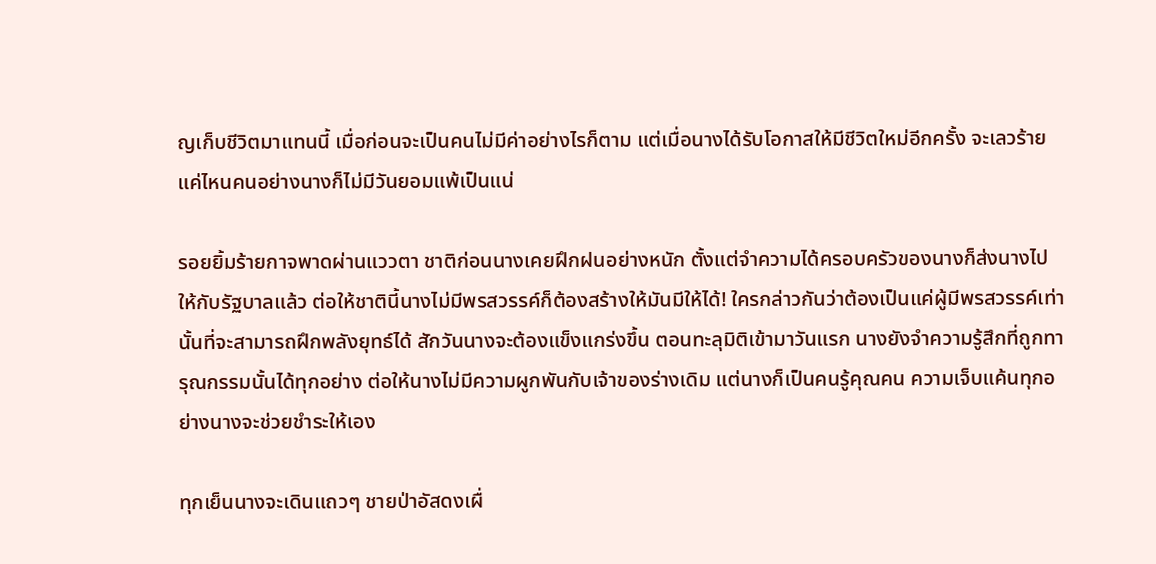ญเก็บชีวิตมาแทนนี้ เมื่อก่อนจะเป็นคนไม่มีค่าอย่างไรก็ตาม แต่เมื่อนางได้รับโอกาสให้มีชีวิตใหม่อีกครั้ง จะเลวร้ายแค่ไหนคนอย่างนางก็ไม่มีวันยอมแพ้เป็นแน่

รอยยิ้มร้ายกาจพาดผ่านแววตา ชาติก่อนนางเคยฝึกฝนอย่างหนัก ตั้งแต่จำความได้ครอบครัวของนางก็ส่งนางไปให้กับรัฐบาลแล้ว ต่อให้ชาตินี้นางไม่มีพรสวรรค์ก็ต้องสร้างให้มันมีให้ได้! ใครกล่าวกันว่าต้องเป็นแค่ผู้มีพรสวรรค์เท่านั้นที่จะสามารถฝึกพลังยุทธ์ได้ สักวันนางจะต้องแข็งแกร่งขึ้น ตอนทะลุมิติเข้ามาวันแรก นางยังจำความรู้สึกที่ถูกทารุณกรรมนั้นได้ทุกอย่าง ต่อให้นางไม่มีความผูกพันกับเจ้าของร่างเดิม แต่นางก็เป็นคนรู้คุณคน ความเจ็บแค้นทุกอย่างนางจะช่วยชำระให้เอง

ทุกเย็นนางจะเดินแถวๆ ชายป่าอัสดงเผื่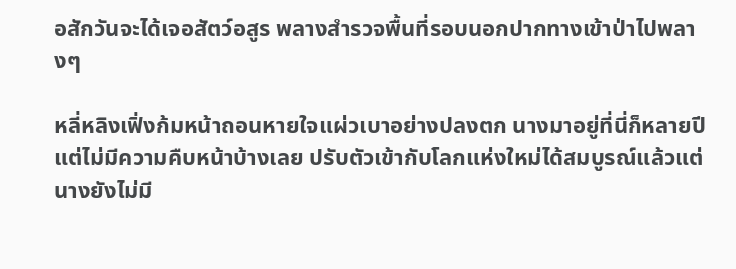อสักวันจะได้เจอสัตว์อสูร พลางสำรวจพื้นที่รอบนอกปากทางเข้าป่าไปพลางๆ

หลี่หลิงเฟิ่งก้มหน้าถอนหายใจแผ่วเบาอย่างปลงตก นางมาอยู่ที่นี่ก็หลายปีแต่ไม่มีความคืบหน้าบ้างเลย ปรับตัวเข้ากับโลกแห่งใหม่ได้สมบูรณ์แล้วแต่นางยังไม่มี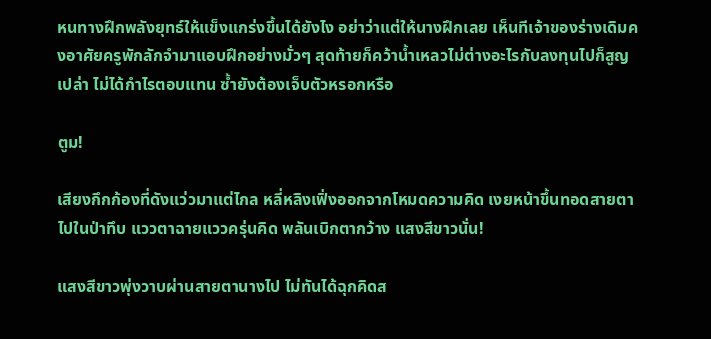หนทางฝึกพลังยุทธ์ให้แข็งแกร่งขึ้นได้ยังไง อย่าว่าแต่ให้นางฝึกเลย เห็นทีเจ้าของร่างเดิมคงอาศัยครูพักลักจำมาแอบฝึกอย่างมั่วๆ สุดท้ายก็คว้าน้ำเหลวไม่ต่างอะไรกับลงทุนไปก็สูญเปล่า ไม่ได้กำไรตอบแทน ซ้ำยังต้องเจ็บตัวหรอกหรือ

ตูม!

เสียงกึกก้องที่ดังแว่วมาแต่ไกล หลี่หลิงเฟิ่งออกจากโหมดความคิด เงยหน้าขึ้นทอดสายตาไปในป่าทึบ แววตาฉายแววครุ่นคิด พลันเบิกตากว้าง แสงสีขาวนั่น!

แสงสีขาวพุ่งวาบผ่านสายตานางไป ไม่ทันได้ฉุกคิดส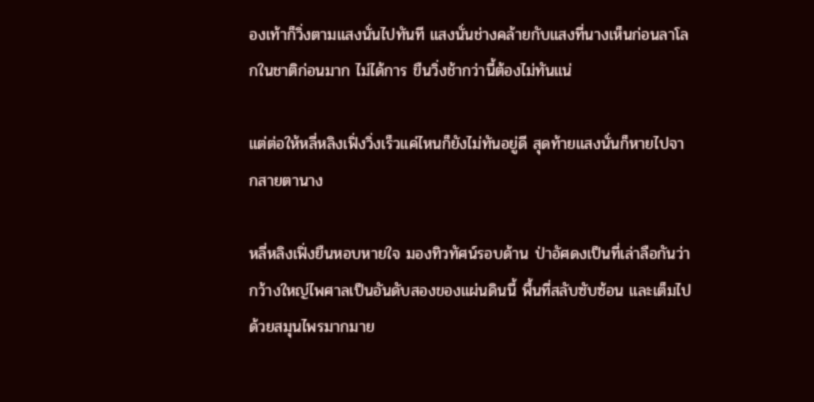องเท้าก็วิ่งตามแสงนั่นไปทันที แสงนั่นช่างคล้ายกับแสงที่นางเห็นก่อนลาโลกในชาติก่อนมาก ไม่ได้การ ขืนวิ่งช้ากว่านี้ต้องไม่ทันแน่

แต่ต่อให้หลี่หลิงเฟิ่งวิ่งเร็วแค่ไหนก็ยังไม่ทันอยู่ดี สุดท้ายแสงนั่นก็หายไปจากสายตานาง

หลี่หลิงเฟิ่งยืนหอบหายใจ มองทิวทัศน์รอบด้าน ป่าอัศดงเป็นที่เล่าลือกันว่ากว้างใหญ่ไพศาลเป็นอันดับสองของแผ่นดินนี้ พื้นที่สลับซับซ้อน และเต็มไปด้วยสมุนไพรมากมาย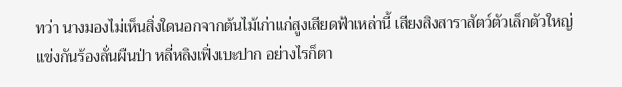ทว่า นางมองไม่เห็นสิ่งใดนอกจากต้นไม้เก่าแก่สูงเสียดฟ้าเหล่านี้ เสียงสิงสาราสัตว์ตัวเล็กตัวใหญ่แข่งกันร้องลั่นผืนป่า หลี่หลิงเฟิ่งเบะปาก อย่างไรก็ตา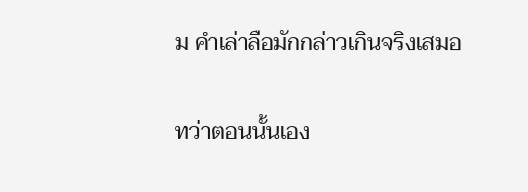ม คำเล่าลือมักกล่าวเกินจริงเสมอ

ทว่าตอนนั้นเอง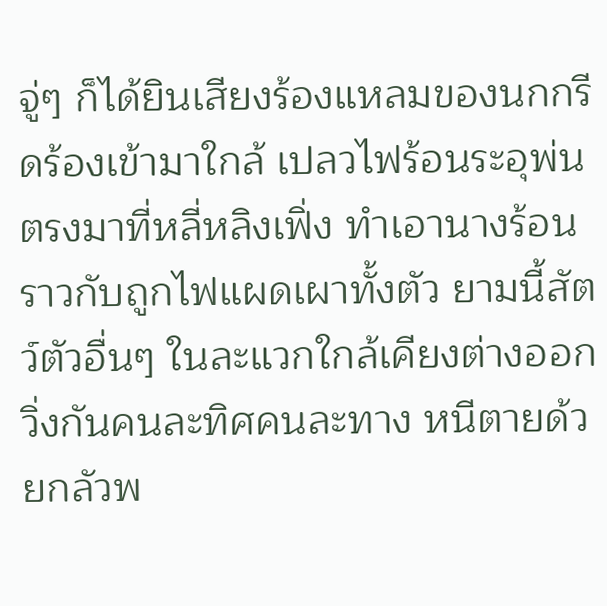จู่ๆ ก็ได้ยินเสียงร้องแหลมของนกกรีดร้องเข้ามาใกล้ เปลวไฟร้อนระอุพ่นตรงมาที่หลี่หลิงเฟิ่ง ทำเอานางร้อนราวกับถูกไฟแผดเผาทั้งตัว ยามนี้สัตว์ตัวอื่นๆ ในละแวกใกล้เคียงต่างออกวิ่งกันคนละทิศคนละทาง หนีตายด้วยกลัวพ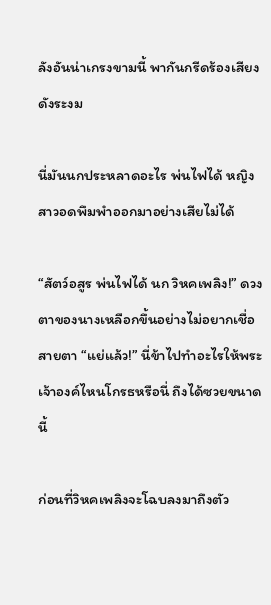ลังอันน่าเกรงขามนี้ พากันกรีดร้องเสียงดังระงม

นี่มันนกประหลาดอะไร พ่นไฟได้ หญิงสาวอดพึมพำออกมาอย่างเสียไม่ได้

“สัตว์อสูร พ่นไฟได้ นก วิหคเพลิง!” ดวงตาของนางเหลือกขึ้นอย่างไม่อยากเชื่อสายตา “แย่แล้ว!” นี่ข้าไปทำอะไรให้พระเจ้าองค์ไหนโกรธหรือนี่ ถึงได้ซวยขนาดนี้

ก่อนที่วิหคเพลิงจะโฉบลงมาถึงตัว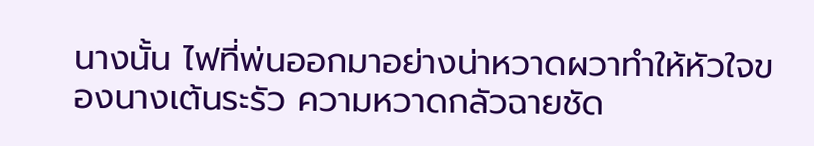นางนั้น ไฟที่พ่นออกมาอย่างน่าหวาดผวาทำให้หัวใจของนางเต้นระรัว ความหวาดกลัวฉายชัด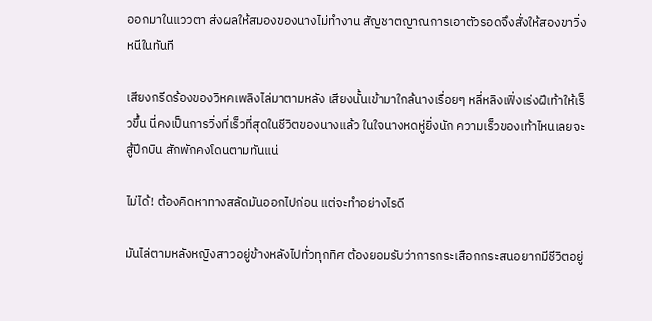ออกมาในแววตา ส่งผลให้สมองของนางไม่ทำงาน สัญชาตญาณการเอาตัวรอดจึงสั่งให้สองขาวิ่งหนีในทันที

เสียงกรีดร้องของวิหคเพลิงไล่มาตามหลัง เสียงนั้นเข้ามาใกล้นางเรื่อยๆ หลี่หลิงเฟิ่งเร่งฝีเท้าให้เร็วขึ้น นี่คงเป็นการวิ่งที่เร็วที่สุดในชีวิตของนางแล้ว ในใจนางหดหู่ยิ่งนัก ความเร็วของเท้าไหนเลยจะสู้ปีกบิน สักพักคงโดนตามทันแน่

ไม่ได้! ต้องคิดหาทางสลัดมันออกไปก่อน แต่จะทำอย่างไรดี

มันไล่ตามหลังหญิงสาวอยู่ข้างหลังไปทั่วทุกทิศ ต้องยอมรับว่าการกระเสือกกระสนอยากมีชีวิตอยู่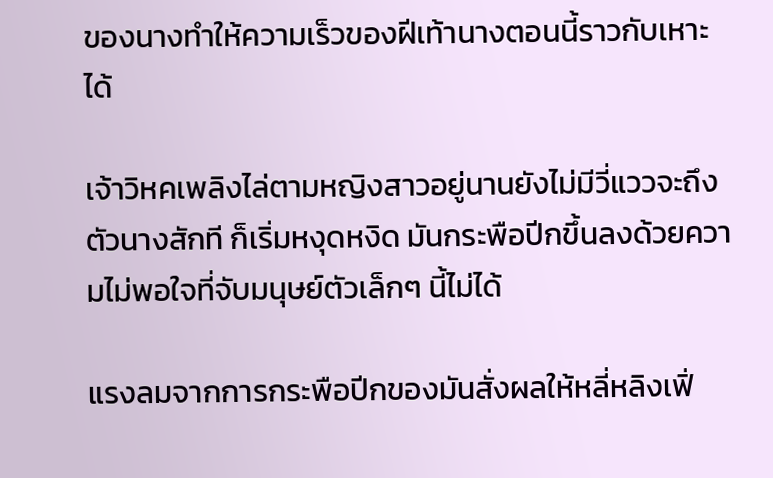ของนางทำให้ความเร็วของฝีเท้านางตอนนี้ราวกับเหาะได้

เจ้าวิหคเพลิงไล่ตามหญิงสาวอยู่นานยังไม่มีวี่แววจะถึงตัวนางสักที ก็เริ่มหงุดหงิด มันกระพือปีกขึ้นลงด้วยความไม่พอใจที่จับมนุษย์ตัวเล็กๆ นี้ไม่ได้

แรงลมจากการกระพือปีกของมันสั่งผลให้หลี่หลิงเฟิ่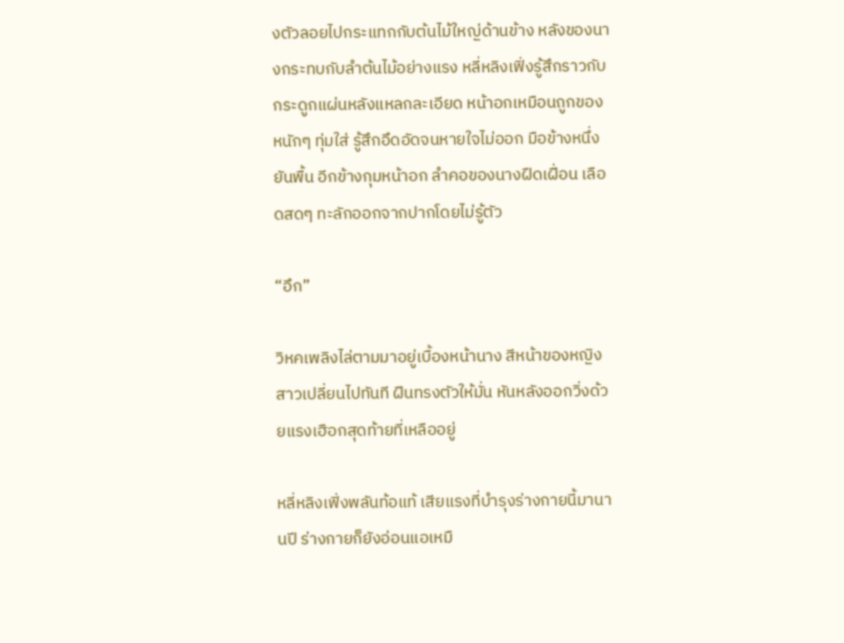งตัวลอยไปกระแทกกับต้นไม้ใหญ่ด้านข้าง หลังของนางกระทบกับลำต้นไม้อย่างแรง หลี่หลิงเฟิ่งรู้สึกราวกับกระดูกแผ่นหลังแหลกละเอียด หน้าอกเหมือนถูกของหนักๆ ทุ่มใส่ รู้สึกอึดอัดจนหายใจไม่ออก มือข้างหนึ่งยันพื้น อีกข้างกุมหน้าอก ลำคอของนางฝืดเฝื่อน เลือดสดๆ ทะลักออกจากปากโดยไม่รู้ตัว

“อึก”

วิหคเพลิงไล่ตามมาอยู่เบื้องหน้านาง สีหน้าของหญิงสาวเปลี่ยนไปทันที ฝืนทรงตัวให้มั่น หันหลังออกวิ่งด้วยแรงเฮือกสุดท้ายที่เหลืออยู่

หลี่หลิงเฟิ่งพลันท้อแท้ เสียแรงที่บำรุงร่างกายนี้มานานปี ร่างกายก็ยังอ่อนแอเหมื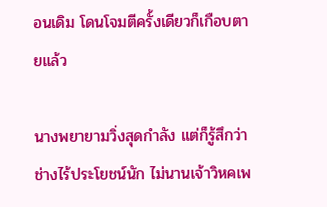อนเดิม โดนโจมตีครั้งเดียวก็เกือบตายแล้ว

นางพยายามวิ่งสุดกำลัง แต่ก็รู้สึกว่าช่างไร้ประโยชน์นัก ไม่นานเจ้าวิหคเพ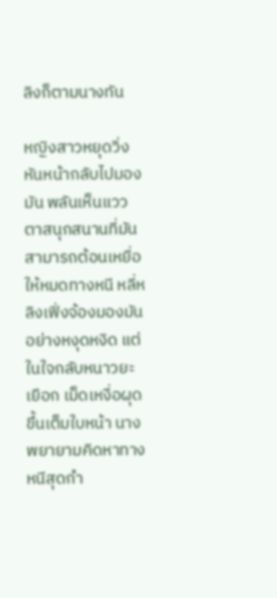ลิงก็ตามนางทัน

หญิงสาวหยุดวิ่งหันหน้ากลับไปมองมัน พลันเห็นแววตาสนุกสนานที่มันสามารถต้อนเหยื่อให้หมดทางหนี หลี่หลิงเฟิ่งจ้องมองมันอย่างหงุดหงิด แต่ในใจกลับหนาวยะเยือก เม็ดเหงื่อผุดขึ้นเต็มใบหน้า นางพยายามคิดหาทางหนีสุดกำ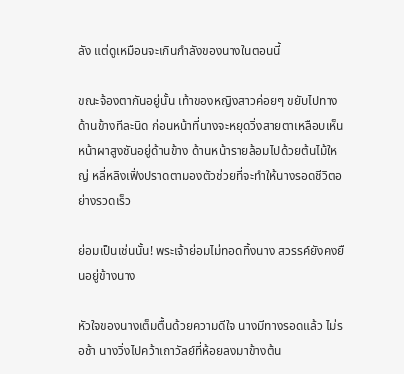ลัง แต่ดูเหมือนจะเกินกำลังของนางในตอนนี้

ขณะจ้องตากันอยู่นั้น เท้าของหญิงสาวค่อยๆ ขยับไปทางด้านข้างทีละนิด ก่อนหน้าที่นางจะหยุดวิ่งสายตาเหลือบเห็นหน้าผาสูงชันอยู่ด้านข้าง ด้านหน้ารายล้อมไปด้วยต้นไม้ใหญ่ หลี่หลิงเฟิ่งปราดตามองตัวช่วยที่จะทำให้นางรอดชีวิตอย่างรวดเร็ว

ย่อมเป็นเช่นนั้น! พระเจ้าย่อมไม่ทอดทิ้งนาง สวรรค์ยังคงยืนอยู่ข้างนาง

หัวใจของนางเต็มตื้นด้วยความดีใจ นางมีทางรอดแล้ว ไม่รอช้า นางวิ่งไปคว้าเถาวัลย์ที่ห้อยลงมาข้างต้น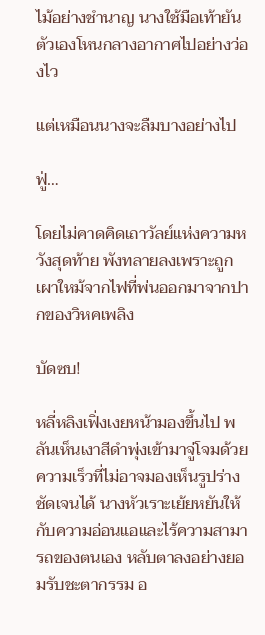ไม้อย่างชำนาญ นางใช้มือเท้ายันตัวเองโหนกลางอากาศไปอย่างว่องไว

แต่เหมือนนางจะลืมบางอย่างไป

ฟู่…

โดยไม่คาดคิดเถาวัลย์แห่งความหวังสุดท้าย พังทลายลงเพราะถูกเผาใหม้จากไฟที่พ่นออกมาจากปากของวิหคเพลิง

บัดซบ!

หลี่หลิงเฟิ่งเงยหน้ามองขึ้นไป พลันเห็นเงาสีดำพุ่งเข้ามาจู่โจมด้วยความเร็วที่ไม่อาจมองเห็นรูปร่างชัดเจนได้ นางหัวเราะเย้ยหยันให้กับความอ่อนแอและไร้ความสามารถของตนเอง หลับตาลงอย่างยอมรับชะตากรรม อ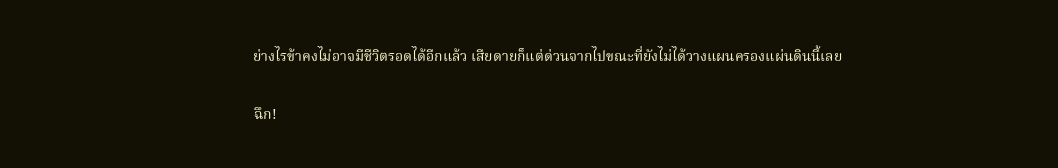ย่างไรข้าคงไม่อาจมีชีวิตรอดได้อีกแล้ว เสียดายก็แต่ด่วนจากไปขณะที่ยังไม่ได้วางแผนครองแผ่นดินนี้เลย

ฉึก!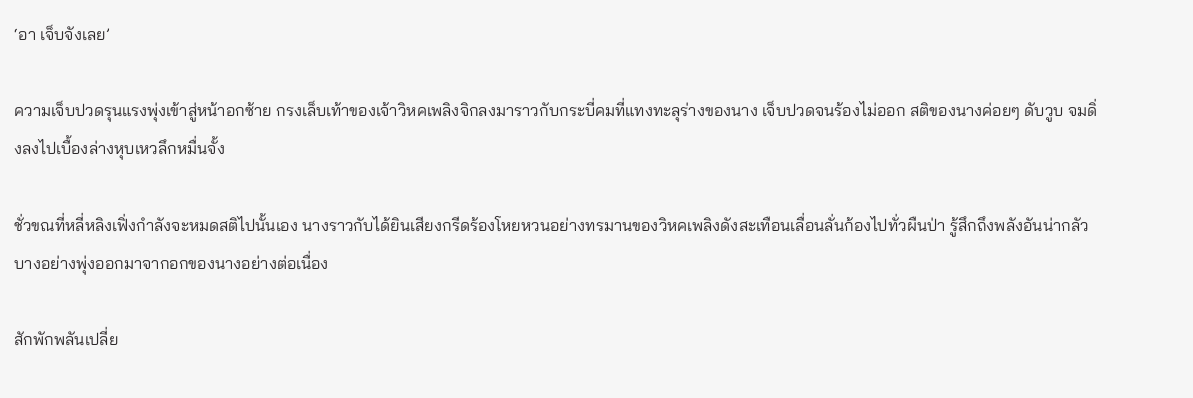‘อา เจ็บจังเลย’

ความเจ็บปวดรุนแรงพุ่งเข้าสู่หน้าอกซ้าย กรงเล็บเท้าของเจ้าวิหคเพลิงจิกลงมาราวกับกระบี่คมที่แทงทะลุร่างของนาง เจ็บปวดจนร้องไม่ออก สติของนางค่อยๆ ดับวูบ จมดิ่งลงไปเบื้องล่างหุบเหวลึกหมื่นจั้ง

ชั่วขณที่หลี่หลิงเฟิ่งกำลังจะหมดสติไปนั้นเอง นางราวกับได้ยินเสียงกรีดร้องโหยหวนอย่างทรมานของวิหคเพลิงดังสะเทือนเลื่อนลั่นก้องไปทั่วผืนป่า รู้สึกถึงพลังอันน่ากลัวบางอย่างพุ่งออกมาจากอกของนางอย่างต่อเนื่อง

สักพักพลันเปลี่ย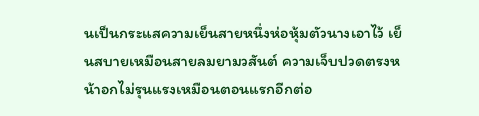นเป็นกระแสความเย็นสายหนึ่งห่อหุ้มตัวนางเอาไว้ เย็นสบายเหมือนสายลมยามวสันต์ ความเจ็บปวดตรงหน้าอกไม่รุนแรงเหมือนตอนแรกอีกต่อ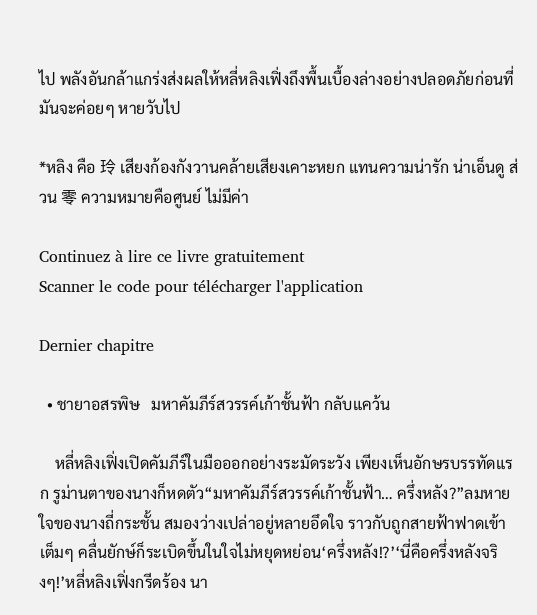ไป พลังอันกล้าแกร่งส่งผลให้หลี่หลิงเฟิ่งถึงพื้นเบื้องล่างอย่างปลอดภัยก่อนที่มันจะค่อยๆ หายวับไป

*หลิง คือ 玲 เสียงก้องกังวานคล้ายเสียงเคาะหยก แทนความน่ารัก น่าเอ็นดู ส่วน 零 ความหมายคือศูนย์ ไม่มีค่า

Continuez à lire ce livre gratuitement
Scanner le code pour télécharger l'application

Dernier chapitre

  • ชายาอสรพิษ   มหาคัมภีร์สวรรค์เก้าชั้นฟ้า กลับแคว้น

    หลี่หลิงเฟิ่งเปิดคัมภีร์ในมือออกอย่างระมัดระวัง เพียงเห็นอักษรบรรทัดแรก รูม่านตาของนางก็หดตัว“มหาคัมภีร์สวรรค์เก้าชั้นฟ้า… ครึ่งหลัง?”ลมหายใจของนางถี่กระชั้น สมองว่างเปล่าอยู่หลายอึดใจ ราวกับถูกสายฟ้าฟาดเข้าเต็มๆ คลื่นยักษ์ก็ระเบิดขึ้นในใจไม่หยุดหย่อน‘ครึ่งหลัง!?’‘นี่คือครึ่งหลังจริงๆ!’หลี่หลิงเฟิ่งกรีดร้อง นา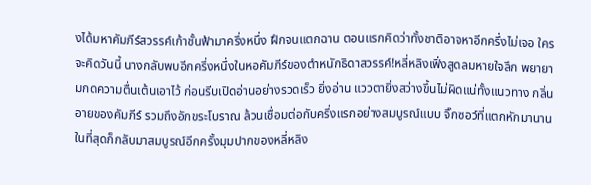งได้มหาคัมภีร์สวรรค์เก้าชั้นฟ้ามาครึ่งหนึ่ง ฝึกจนแตกฉาน ตอนแรกคิดว่าทั้งชาติอาจหาอีกครึ่งไม่เจอ ใครจะคิดวันนี้ นางกลับพบอีกครึ่งหนึ่งในหอคัมภีร์ของตำหนักธิดาสวรรค์!หลี่หลิงเฟิ่งสูดลมหายใจลึก พยายามกดความตื่นเต้นเอาไว้ ก่อนรีบเปิดอ่านอย่างรวดเร็ว ยิ่งอ่าน แววตายิ่งสว่างขึ้นไม่ผิดแน่ทั้งแนวทาง กลิ่นอายของคัมภีร์ รวมถึงอักขระโบราณ ล้วนเชื่อมต่อกับครึ่งแรกอย่างสมบูรณ์แบบ จิ๊กซอว์ที่แตกหักมานาน ในที่สุดก็กลับมาสมบูรณ์อีกครั้งมุมปากของหลี่หลิง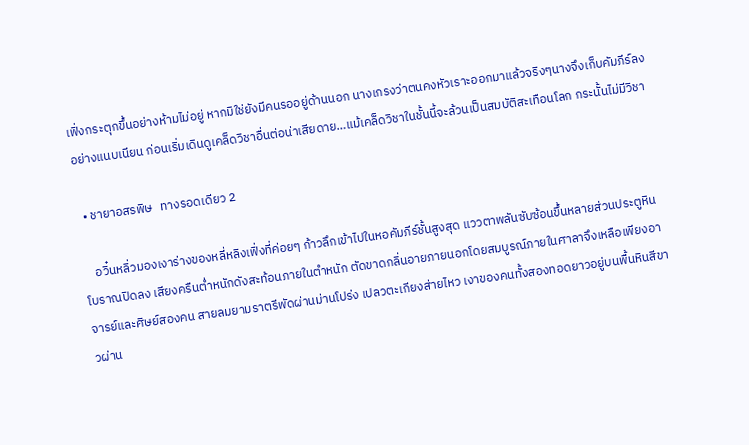เฟิ่งกระตุกขึ้นอย่างห้ามไม่อยู่ หากมิใช่ยังมีคนรออยู่ด้านนอก นางเกรงว่าตนคงหัวเราะออกมาแล้วจริงๆนางจึงเก็บคัมภีร์ลงอย่างแนบเนียน ก่อนเริ่มเดินดูเคล็ดวิชาอื่นต่อน่าเสียดาย…แม้เคล็ดวิชาในชั้นนี้จะล้วนเป็นสมบัติสะเทือนโลก กระนั้นไม่มีวิชา

  • ชายาอสรพิษ   ทางรอดเดียว 2

    อวิ๋นหลิ่วมองเงาร่างของหลี่หลิงเฟิ่งที่ค่อยๆ ก้าวลึกเข้าไปในหอคัมภีร์ชั้นสูงสุด แววตาพลันซับซ้อนขึ้นหลายส่วนประตูหินโบราณปิดลง เสียงครืนต่ำหนักดังสะท้อนภายในตำหนัก ตัดขาดกลิ่นอายภายนอกโดยสมบูรณ์ภายในศาลาจึงเหลือเพียงอาจารย์และศิษย์สองคน สายลมยามราตรีพัดผ่านม่านโปร่ง เปลวตะเกียงส่ายไหว เงาของคนทั้งสองทอดยาวอยู่บนพื้นหินสีขาวผ่าน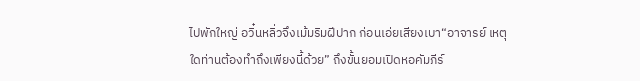ไปพักใหญ่ อวิ๋นหลิ่วจึงเม้มริมฝีปาก ก่อนเอ่ยเสียงเบา“อาจารย์ เหตุใดท่านต้องทำถึงเพียงนี้ด้วย” ถึงขั้นยอมเปิดหอคัมภีร์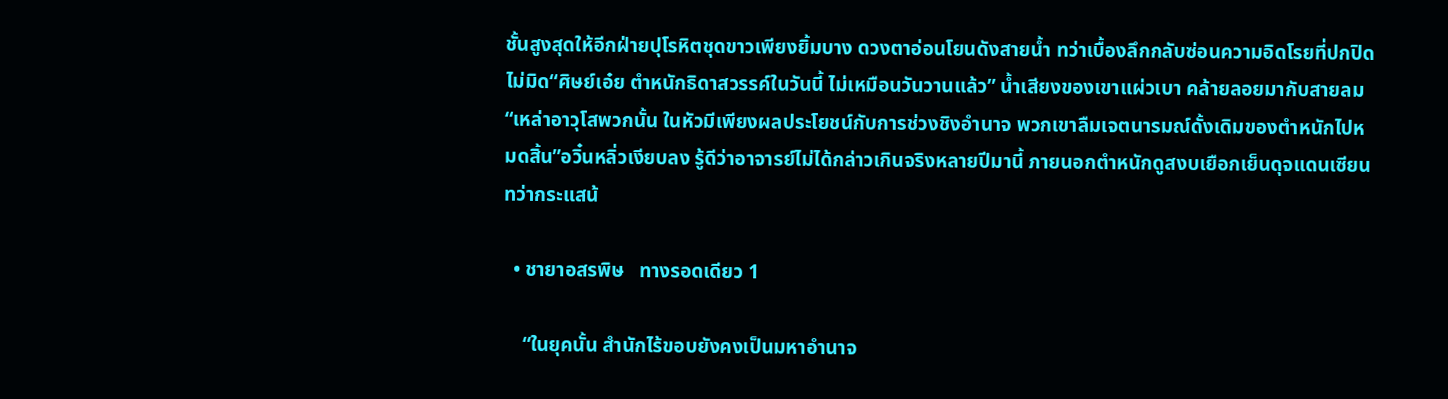ชั้นสูงสุดให้อีกฝ่ายปุโรหิตชุดขาวเพียงยิ้มบาง ดวงตาอ่อนโยนดังสายน้ำ ทว่าเบื้องลึกกลับซ่อนความอิดโรยที่ปกปิดไม่มิด“ศิษย์เอ๋ย ตำหนักธิดาสวรรค์ในวันนี้ ไม่เหมือนวันวานแล้ว” น้ำเสียงของเขาแผ่วเบา คล้ายลอยมากับสายลม“เหล่าอาวุโสพวกนั้น ในหัวมีเพียงผลประโยชน์กับการช่วงชิงอำนาจ พวกเขาลืมเจตนารมณ์ดั้งเดิมของตำหนักไปหมดสิ้น”อวิ๋นหลิ่วเงียบลง รู้ดีว่าอาจารย์ไม่ได้กล่าวเกินจริงหลายปีมานี้ ภายนอกตำหนักดูสงบเยือกเย็นดุจแดนเซียน ทว่ากระแสน้

  • ชายาอสรพิษ   ทางรอดเดียว 1

    “ในยุคนั้น สำนักไร้ขอบยังคงเป็นมหาอำนาจ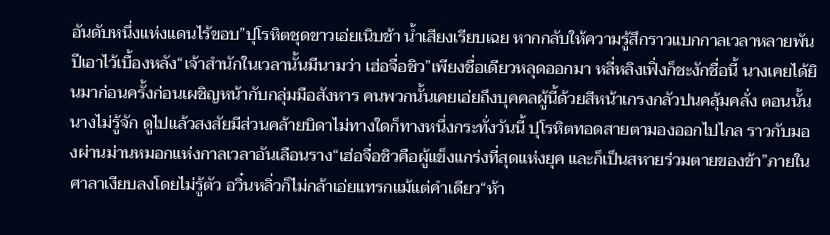อันดับหนึ่งแห่งแดนไร้ขอบ”ปุโรหิตชุดขาวเอ่ยเนิบช้า น้ำเสียงเรียบเฉย หากกลับให้ความรู้สึกราวแบกกาลเวลาหลายพันปีเอาไว้เบื้องหลัง“เจ้าสำนักในเวลานั้นมีนามว่า เฮ่อจื่อชิว”เพียงชื่อเดียวหลุดออกมา หลี่หลิงเฟิ่งก็ชะงักชื่อนี้ นางเคยได้ยินมาก่อนครั้งก่อนเผชิญหน้ากับกลุ่มมือสังหาร คนพวกนั้นเคยเอ่ยถึงบุคคลผู้นี้ด้วยสีหน้าเกรงกลัวปนคลุ้มคลั่ง ตอนนั้นนางไม่รู้จัก ดูไปแล้วสงสัยมีส่วนคล้ายบิดาไม่ทางใดก็ทางหนึ่งกระทั่งวันนี้ ปุโรหิตทอดสายตามองออกไปไกล ราวกับมองผ่านม่านหมอกแห่งกาลเวลาอันเลือนราง“เฮ่อจื่อชิวคือผู้แข็งแกร่งที่สุดแห่งยุค และก็เป็นสหายร่วมตายของข้า”ภายในศาลาเงียบลงโดยไม่รู้ตัว อวิ๋นหลิ่วก็ไม่กล้าเอ่ยแทรกแม้แต่คำเดียว“ห้า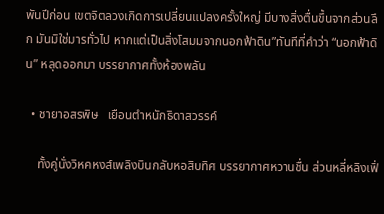พันปีก่อน เขตจิตลวงเกิดการเปลี่ยนแปลงครั้งใหญ่ มีบางสิ่งตื่นขึ้นจากส่วนลึก มันมิใช่มารทั่วไป หากแต่เป็นสิ่งโสมมจากนอกฟ้าดิน”ทันทีที่คำว่า “นอกฟ้าดิน” หลุดออกมา บรรยากาศทั้งห้องพลัน

  • ชายาอสรพิษ   เยือนตำหนักธิดาสวรรค์

    ทั้งคู่นั่งวิหคหงส์เพลิงบินกลับหอสิบทิศ บรรยากาศหวานชื่น ส่วนหลี่หลิงเฟิ่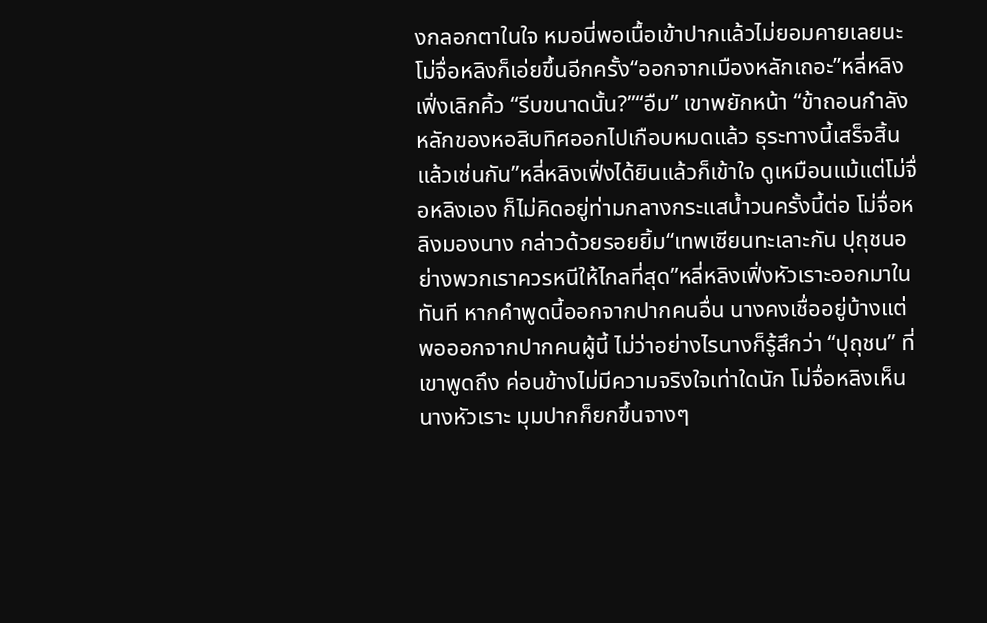งกลอกตาในใจ หมอนี่พอเนื้อเข้าปากแล้วไม่ยอมคายเลยนะโม่จื่อหลิงก็เอ่ยขึ้นอีกครั้ง“ออกจากเมืองหลักเถอะ”หลี่หลิงเฟิ่งเลิกคิ้ว “รีบขนาดนั้น?”“อืม” เขาพยักหน้า “ข้าถอนกำลังหลักของหอสิบทิศออกไปเกือบหมดแล้ว ธุระทางนี้เสร็จสิ้นแล้วเช่นกัน”หลี่หลิงเฟิ่งได้ยินแล้วก็เข้าใจ ดูเหมือนแม้แต่โม่จื่อหลิงเอง ก็ไม่คิดอยู่ท่ามกลางกระแสน้ำวนครั้งนี้ต่อ โม่จื่อหลิงมองนาง กล่าวด้วยรอยยิ้ม“เทพเซียนทะเลาะกัน ปุถุชนอย่างพวกเราควรหนีให้ไกลที่สุด”หลี่หลิงเฟิ่งหัวเราะออกมาในทันที หากคำพูดนี้ออกจากปากคนอื่น นางคงเชื่ออยู่บ้างแต่พอออกจากปากคนผู้นี้ ไม่ว่าอย่างไรนางก็รู้สึกว่า “ปุถุชน” ที่เขาพูดถึง ค่อนข้างไม่มีความจริงใจเท่าใดนัก โม่จื่อหลิงเห็นนางหัวเราะ มุมปากก็ยกขึ้นจางๆ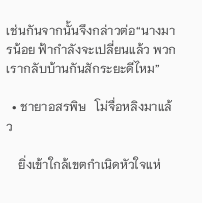เช่นกันจากนั้นจึงกล่าวต่อ“นางมารน้อย ฟ้ากำลังจะเปลี่ยนแล้ว พวกเรากลับบ้านกันสักระยะดีไหม”

  • ชายาอสรพิษ   โม่จื่อหลิงมาแล้ว

    ยิ่งเข้าใกล้เขตกำเนิดหัวใจแห่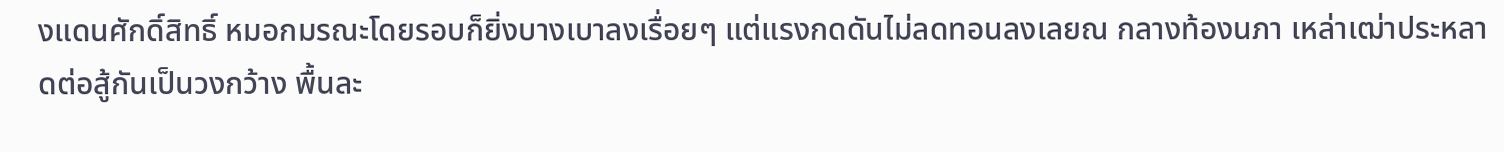งแดนศักดิ์สิทธิ์ หมอกมรณะโดยรอบก็ยิ่งบางเบาลงเรื่อยๆ แต่แรงกดดันไม่ลดทอนลงเลยณ กลางท้องนภา เหล่าเฒ่าประหลาดต่อสู้กันเป็นวงกว้าง พื้นละ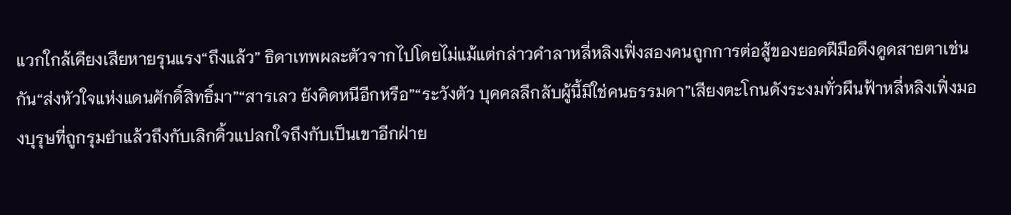แวกใกล้เคียงเสียหายรุนแรง“ถึงแล้ว” ธิดาเทพผละตัวจากไปโดยไม่แม้แต่กล่าวคำลาหลี่หลิงเฟิ่งสองคนถูกการต่อสู้ของยอดฝีมือดึงดูดสายตาเช่นกัน“ส่งหัวใจแห่งแดนศักดิ์สิทธิ์มา”“สารเลว ยังคิดหนีอีกหรือ”“ระวังตัว บุคคลลึกลับผู้นี้มิใช่คนธรรมดา”เสียงตะโกนดังระงมทั่วผืนฟ้าหลี่หลิงเฟิ่งมองบุรุษที่ถูกรุมยำแล้วถึงกับเลิกคิ้วแปลกใจถึงกับเป็นเขาอีกฝ่าย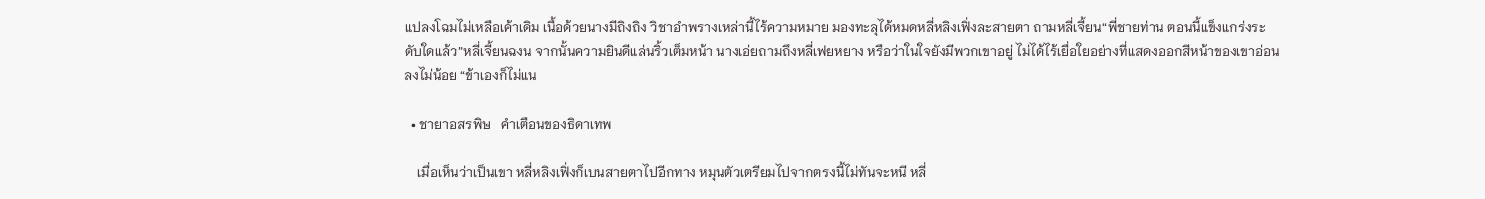แปลงโฉมไม่เหลือเค้าเดิม เนื้อด้วยนางมีถิงถิง วิชาอำพรางเหล่านี้ไร้ความหมาย มองทะลุได้หมดหลี่หลิงเฟิ่งละสายตา ถามหลี่เจี้ยน“พี่ชายท่าน ตอนนี้แข็งแกร่งระดับใดแล้ว”หลี่เจี้ยนฉงน จากนั้นความยินดีแล่นริ้วเต็มหน้า นางเอ่ยถามถึงหลี่เฟยหยาง หรือว่าในใจยังมีพวกเขาอยู่ ไม่ได้ไร้เยื่อใยอย่างที่แสดงออกสีหน้าของเขาอ่อนลงไม่น้อย “ข้าเองก็ไม่แน

  • ชายาอสรพิษ   คำเตือนของธิดาเทพ

    เมื่อเห็นว่าเป็นเขา หลี่หลิงเฟิ่งก็เบนสายตาไปอีกทาง หมุนตัวเตรียมไปจากตรงนี้ไม่ทันจะหนี หลี่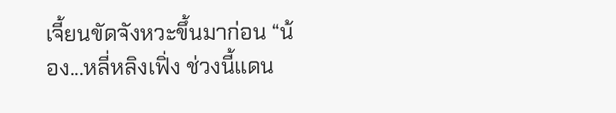เจี้ยนขัดจังหวะขึ้นมาก่อน “น้อง...หลี่หลิงเฟิ่ง ช่วงนี้แดน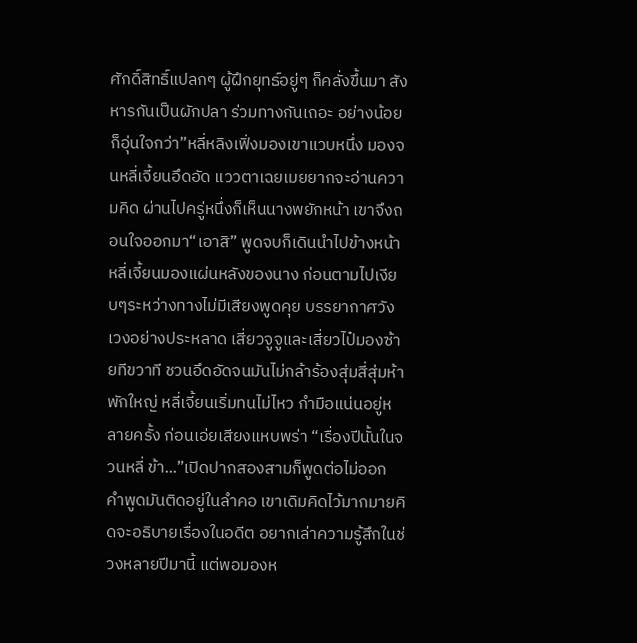ศักดิ์สิทธิ์แปลกๆ ผู้ฝึกยุทธ์อยู่ๆ ก็คลั่งขึ้นมา สังหารกันเป็นผักปลา ร่วมทางกันเถอะ อย่างน้อยก็อุ่นใจกว่า”หลี่หลิงเฟิ่งมองเขาแวบหนึ่ง มองจนหลี่เจี้ยนอึดอัด แววตาเฉยเมยยากจะอ่านความคิด ผ่านไปครู่หนึ่งก็เห็นนางพยักหน้า เขาจึงถอนใจออกมา“เอาสิ” พูดจบก็เดินนำไปข้างหน้า หลี่เจี้ยนมองแผ่นหลังของนาง ก่อนตามไปเงียบๆระหว่างทางไม่มีเสียงพูดคุย บรรยากาศวังเวงอย่างประหลาด เสี่ยวจูจูและเสี่ยวไป๋มองซ้ายทีขวาที ชวนอึดอัดจนมันไม่กล้าร้องสุ่มสี่สุ่มห้าพักใหญ่ หลี่เจี้ยนเริ่มทนไม่ไหว กำมือแน่นอยู่หลายครั้ง ก่อนเอ่ยเสียงแหบพร่า “เรื่องปีนั้นในจวนหลี่ ข้า...”เปิดปากสองสามก็พูดต่อไม่ออก คำพูดมันติดอยู่ในลำคอ เขาเดิมคิดไว้มากมายคิดจะอธิบายเรื่องในอดีต อยากเล่าความรู้สึกในช่วงหลายปีมานี้ แต่พอมองห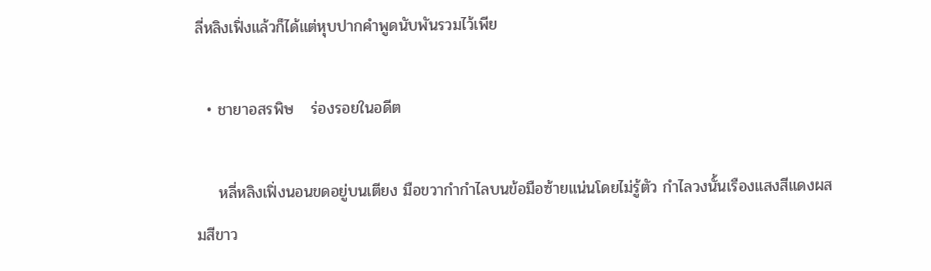ลี่หลิงเฟิ่งแล้วก็ได้แต่หุบปากคำพูดนับพันรวมไว้เพีย

  • ชายาอสรพิษ   ร่องรอยในอดีต

    หลี่หลิงเฟิ่งนอนขดอยู่บนเตียง มือขวากำกำไลบนข้อมือซ้ายแน่นโดยไม่รู้ตัว กำไลวงนั้นเรืองแสงสีแดงผสมสีขาว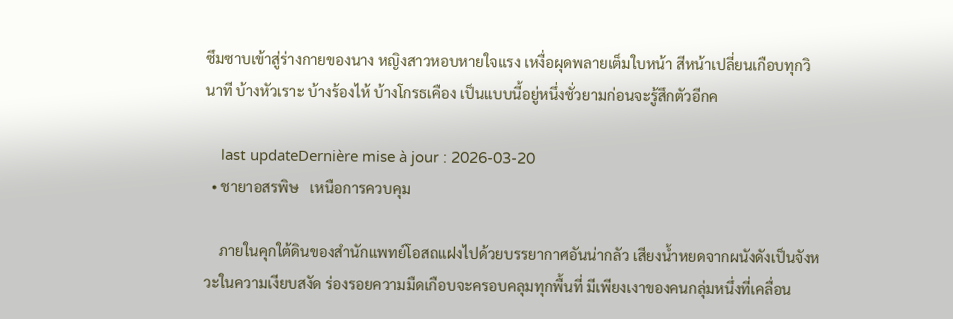ซึมซาบเข้าสู่ร่างกายของนาง หญิงสาวหอบหายใจแรง เหงื่อผุดพลายเต็มใบหน้า สีหน้าเปลี่ยนเกือบทุกวินาที บ้างหัวเราะ บ้างร้องไห้ บ้างโกรธเคือง เป็นแบบนี้อยู่หนึ่งชั่วยามก่อนจะรู้สึกตัวอีกค

    last updateDernière mise à jour : 2026-03-20
  • ชายาอสรพิษ   เหนือการควบคุม

    ภายในคุกใต้ดินของสำนักแพทย์โอสถแฝงไปด้วยบรรยากาศอันน่ากลัว เสียงน้ำหยดจากผนังดังเป็นจังหวะในความเงียบสงัด ร่องรอยความมืดเกือบจะครอบคลุมทุกพื้นที่ มีเพียงเงาของคนกลุ่มหนึ่งที่เคลื่อน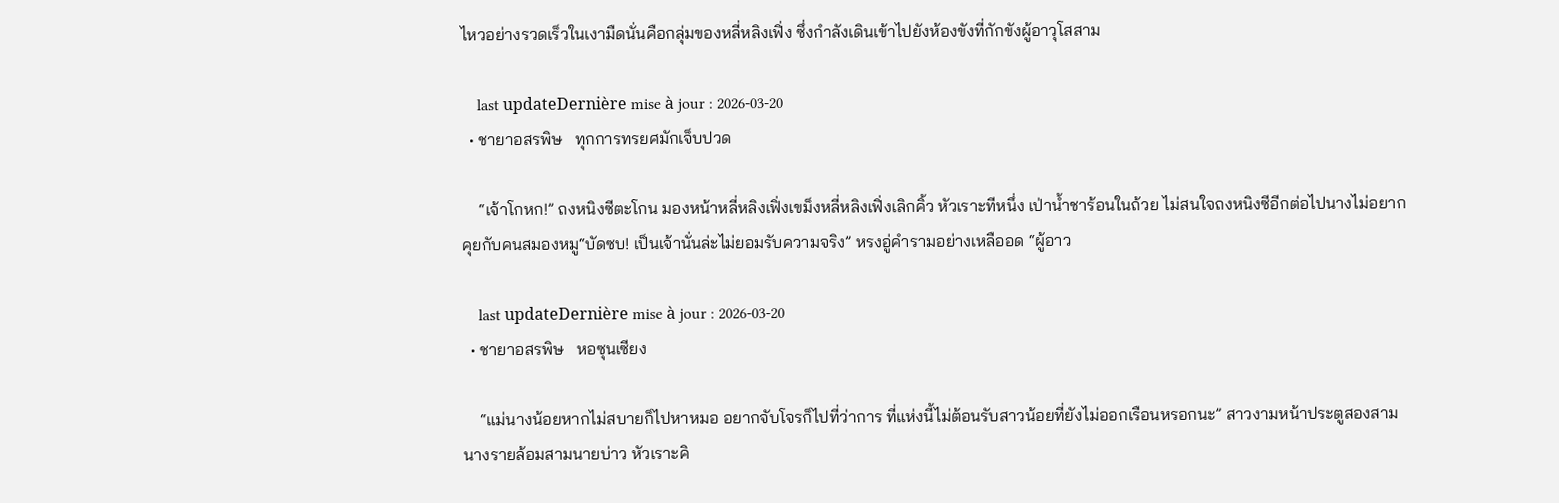ไหวอย่างรวดเร็วในเงามืดนั่นคือกลุ่มของหลี่หลิงเฟิ่ง ซึ่งกำลังเดินเข้าไปยังห้องขังที่กักขังผู้อาวุโสสาม

    last updateDernière mise à jour : 2026-03-20
  • ชายาอสรพิษ   ทุกการทรยศมักเจ็บปวด

    “เจ้าโกหก!” ถงหนิงซีตะโกน มองหน้าหลี่หลิงเฟิ่งเขม็งหลี่หลิงเฟิ่งเลิกคิ้ว หัวเราะทีหนึ่ง เป่าน้ำชาร้อนในถ้วย ไม่สนใจถงหนิงซีอีกต่อไปนางไม่อยากคุยกับคนสมองหมู“บัดซบ! เป็นเจ้านั่นล่ะไม่ยอมรับความจริง” หรงอู่คำรามอย่างเหลืออด “ผู้อาว

    last updateDernière mise à jour : 2026-03-20
  • ชายาอสรพิษ   หอซุนเซียง

    “แม่นางน้อยหากไม่สบายก็ไปหาหมอ อยากจับโจรก็ไปที่ว่าการ ที่แห่งนี้ไม่ต้อนรับสาวน้อยที่ยังไม่ออกเรือนหรอกนะ” สาวงามหน้าประตูสองสามนางรายล้อมสามนายบ่าว หัวเราะคิ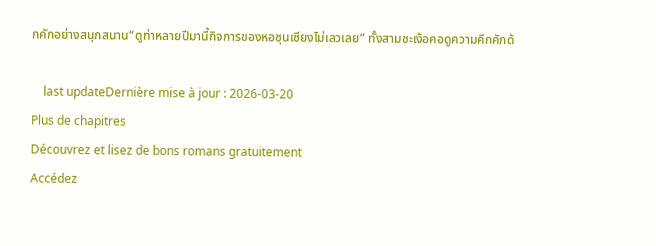กคักอย่างสนุกสนาน“ดูท่าหลายปีมานี้กิจการของหอซุนเซียงไม่เลวเลย” ทั้งสามชะเง้อคอดูความคึกคักด้

    last updateDernière mise à jour : 2026-03-20
Plus de chapitres
Découvrez et lisez de bons romans gratuitement
Accédez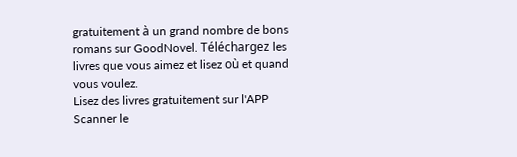gratuitement à un grand nombre de bons romans sur GoodNovel. Téléchargez les livres que vous aimez et lisez où et quand vous voulez.
Lisez des livres gratuitement sur l'APP
Scanner le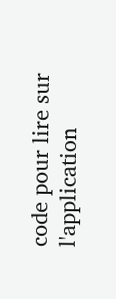code pour lire sur l'application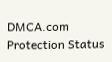DMCA.com Protection Status